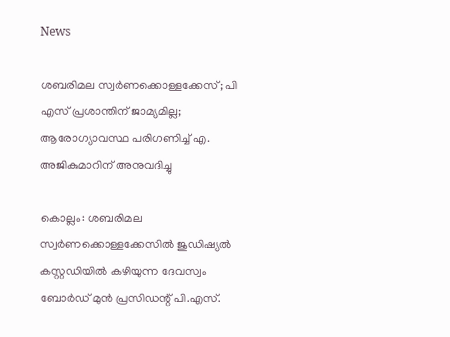News

ശബരിമല സ്വർണക്കൊള്ളക്കേസ്; പി എസ് പ്രശാന്തിന് ജാമ്യമില്ല; ആരോഗ്യാവസ്ഥ പരിഗണിച്ച് എ. അജികുമാറിന് അനുവദിച്ചു

കൊല്ലം: ശബരിമല സ്വർണക്കൊള്ളക്കേസിൽ ജുഡിഷ്യൽ കസ്റ്റഡിയിൽ കഴിയുന്ന ദേവസ്വം ബോർഡ് മുൻ പ്രസിഡന്റ് പി.എസ്.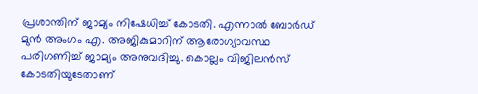പ്രശാന്തിന് ജാമ്യം നിഷേധിച്ച് കോടതി. എന്നാൽ ബോർഡ് മുൻ അംഗം എ. അജികുമാറിന് ആരോഗ്യാവസ്ഥ പരിഗണിച്ച് ജാമ്യം അനുവദിച്ചു. കൊല്ലം വിജിലൻസ് കോടതിയുടേതാണ്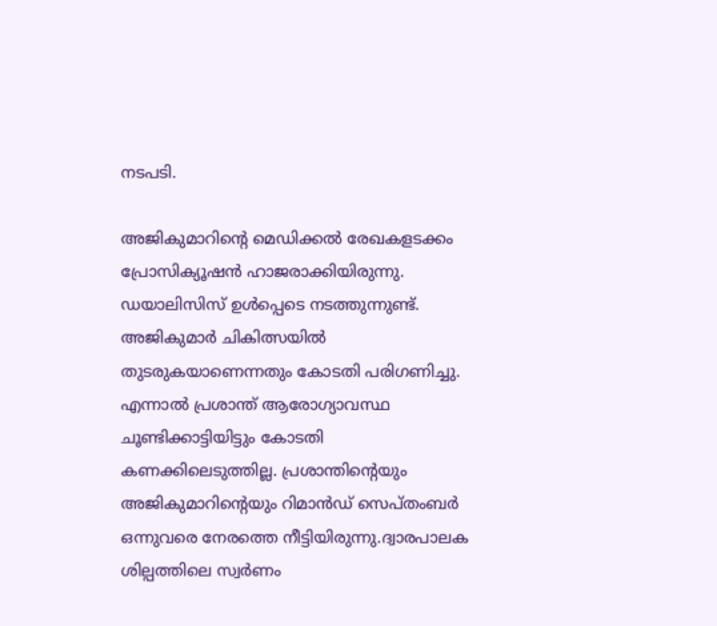നടപടി.

അജികുമാറിന്റെ മെഡിക്കൽ രേഖകളടക്കം പ്രോസിക്യൂഷൻ ഹാജരാക്കിയിരുന്നു. ഡയാലിസിസ് ഉൾപ്പെടെ നടത്തുന്നുണ്ട്. അജികുമാർ ചികിത്സയിൽ തുടരുകയാണെന്നതും കോ‌ടതി പരിഗണിച്ചു. എന്നാൽ പ്രശാന്ത് ആരോഗ്യാവസ്ഥ ചൂണ്ടിക്കാട്ടിയിട്ടും കോടതി കണക്കിലെടുത്തില്ല. പ്രശാന്തിന്റെയും അജികുമാറിന്റെയും റിമാൻഡ് സെപ്തംബർ ഒന്നുവരെ നേരത്തെ നീട്ടിയിരുന്നു.ദ്വാരപാലക ശില്പത്തിലെ സ്വർണം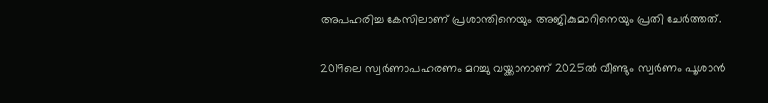അപഹരിച്ച കേസിലാണ് പ്രശാന്തിനെയും അജികുമാറിനെയും പ്രതി ചേർത്തത്.

2019ലെ സ്വർണാപഹരണം മറച്ചു വയ്ക്കാനാണ് 2025ൽ വീണ്ടും സ്വർണം പൂശാൻ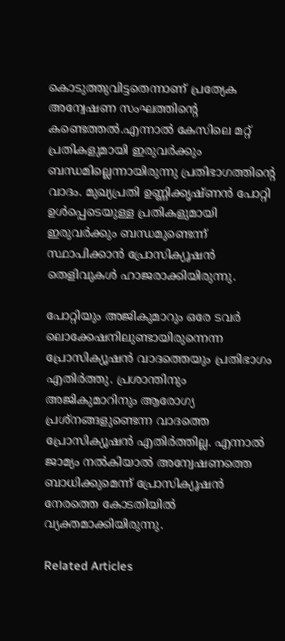കൊടുത്തുവിട്ടതെന്നാണ് പ്രത്യേക അന്വേഷണ സംഘത്തിന്റെ കണ്ടെത്തൽ.എന്നാൽ കേസിലെ മറ്റ് പ്രതികളുമായി ഇരുവർക്കും ബന്ധമില്ലെന്നായിരുന്നു പ്രതിഭാഗത്തിന്റെ വാദം. മുഖ്യപ്രതി ഉണ്ണിക്കൃഷ്ണൻ പോറ്റി ഉൾപ്പെടെയുള്ള പ്രതികളുമായി ഇരുവർക്കും ബന്ധമുണ്ടെന്ന് സ്ഥാപിക്കാൻ പ്രോസിക്യൂഷൻ തെളിവുകൾ ഹാജരാക്കിയിരുന്നു.

പോറ്റിയും അജികുമാറും ഒരേ ടവർ ലൊക്കേഷനിലുണ്ടായിരുന്നെന്ന പ്രോസിക്യൂഷൻ വാദത്തെയും പ്രതിഭാഗം എതിർത്തു. പ്രശാന്തിനും അജികുമാറിനും ആരോഗ്യ പ്രശ്നങ്ങളുണ്ടെന്ന വാദത്തെ പ്രോസിക്യൂഷൻ എതിർത്തില്ല. എന്നാൽ ജാമ്യം നൽകിയാൽ അന്വേഷണത്തെ ബാധിക്കുമെന്ന് പ്രോസിക്യൂഷൻ നേരത്തെ കോടതിയിൽ വ്യക്തമാക്കിയിരുന്നു.

Related Articles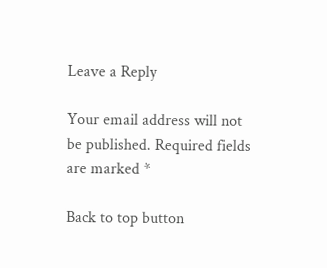Leave a Reply

Your email address will not be published. Required fields are marked *

Back to top button